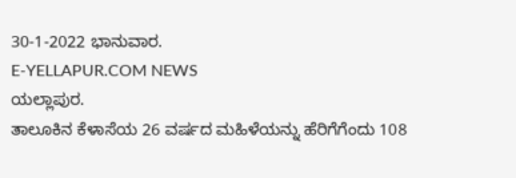30-1-2022 ಭಾನುವಾರ.
E-YELLAPUR.COM NEWS
ಯಲ್ಲಾಪುರ.
ತಾಲೂಕಿನ ಕೆಳಾಸೆಯ 26 ವರ್ಷದ ಮಹಿಳೆಯನ್ನು ಹೆರಿಗೆಗೆಂದು 108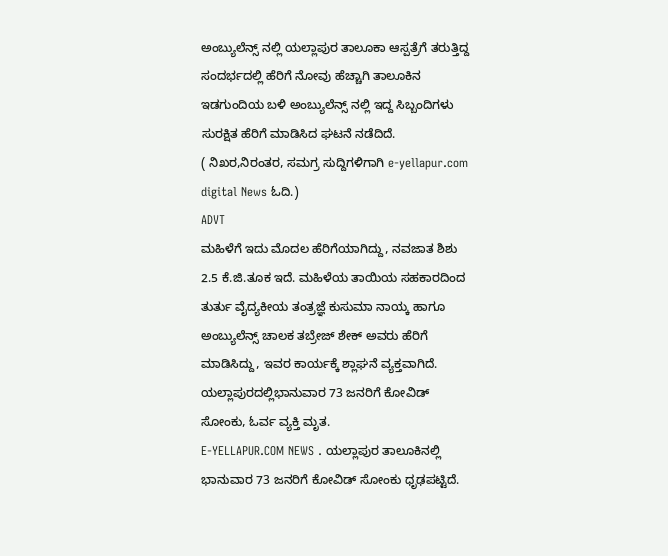ಅಂಬ್ಯುಲೆನ್ಸ್ ನಲ್ಲಿ ಯಲ್ಲಾಪುರ ತಾಲೂಕಾ ಆಸ್ಪತ್ರೆಗೆ ತರುತ್ತಿದ್ದ ಸಂದರ್ಭದಲ್ಲಿ ಹೆರಿಗೆ ನೋವು ಹೆಚ್ಚಾಗಿ ತಾಲೂಕಿನ ಇಡಗುಂದಿಯ ಬಳಿ ಅಂಬ್ಯುಲೆನ್ಸ್ ನಲ್ಲಿ ಇದ್ದ ಸಿಬ್ಬಂದಿಗಳು ಸುರಕ್ಷಿತ ಹೆರಿಗೆ ಮಾಡಿಸಿದ ಘಟನೆ ನಡೆದಿದೆ.
( ನಿಖರ,ನಿರಂತರ, ಸಮಗ್ರ ಸುದ್ದಿಗಳಿಗಾಗಿ e-yellapur.com digital News ಓದಿ.)
ADVT
ಮಹಿಳೆಗೆ ಇದು ಮೊದಲ ಹೆರಿಗೆಯಾಗಿದ್ದು, ನವಜಾತ ಶಿಶು 2.5 ಕೆ.ಜಿ.ತೂಕ ಇದೆ. ಮಹಿಳೆಯ ತಾಯಿಯ ಸಹಕಾರದಿಂದ ತುರ್ತು ವೈದ್ಯಕೀಯ ತಂತ್ರಜ್ಞೆ ಕುಸುಮಾ ನಾಯ್ಕ ಹಾಗೂ ಅಂಬ್ಯುಲೆನ್ಸ್ ಚಾಲಕ ತಬ್ರೇಜ್ ಶೇಕ್ ಅವರು ಹೆರಿಗೆ ಮಾಡಿಸಿದ್ದು, ಇವರ ಕಾರ್ಯಕ್ಕೆ ಶ್ಲಾಘನೆ ವ್ಯಕ್ತವಾಗಿದೆ.
ಯಲ್ಲಾಪುರದಲ್ಲಿಭಾನುವಾರ 73 ಜನರಿಗೆ ಕೋವಿಡ್ ಸೋಂಕು, ಓರ್ವ ವ್ಯಕ್ತಿ ಮೃತ.
E-YELLAPUR.COM NEWS . ಯಲ್ಲಾಪುರ ತಾಲೂಕಿನಲ್ಲಿ ಭಾನುವಾರ 73 ಜನರಿಗೆ ಕೋವಿಡ್ ಸೋಂಕು ಧೃಢಪಟ್ಟಿದೆ.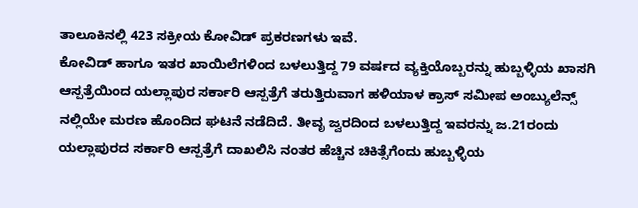ತಾಲೂಕಿನಲ್ಲಿ 423 ಸಕ್ರೀಯ ಕೋವಿಡ್ ಪ್ರಕರಣಗಳು ಇವೆ.
ಕೋವಿಡ್ ಹಾಗೂ ಇತರ ಖಾಯಿಲೆಗಳಿಂದ ಬಳಲುತ್ತಿದ್ದ 79 ವರ್ಷದ ವ್ಯಕ್ತಿಯೊಬ್ಬರನ್ನು ಹುಬ್ಬಳ್ಳಿಯ ಖಾಸಗಿ ಆಸ್ಪತ್ರೆಯಿಂದ ಯಲ್ಲಾಪುರ ಸರ್ಕಾರಿ ಆಸ್ಪತ್ರೆಗೆ ತರುತ್ತಿರುವಾಗ ಹಳಿಯಾಳ ಕ್ರಾಸ್ ಸಮೀಪ ಅಂಬ್ಯುಲೆನ್ಸ್ ನಲ್ಲಿಯೇ ಮರಣ ಹೊಂದಿದ ಘಟನೆ ನಡೆದಿದೆ. ತೀವೃ ಜ್ವರದಿಂದ ಬಳಲುತ್ತಿದ್ದ ಇವರನ್ನು ಜ.21ರಂದು ಯಲ್ಲಾಪುರದ ಸರ್ಕಾರಿ ಆಸ್ಪತ್ರೆಗೆ ದಾಖಲಿಸಿ ನಂತರ ಹೆಚ್ಚಿನ ಚಿಕಿತ್ಸೆಗೆಂದು ಹುಬ್ಬಳ್ಳಿಯ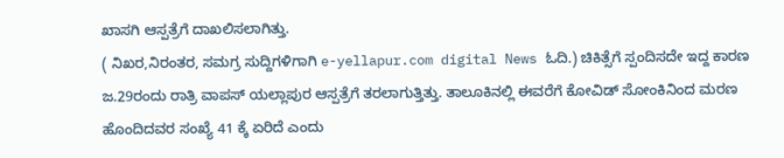ಖಾಸಗಿ ಆಸ್ಪತ್ರೆಗೆ ದಾಖಲಿಸಲಾಗಿತ್ತು.
( ನಿಖರ,ನಿರಂತರ, ಸಮಗ್ರ ಸುದ್ದಿಗಳಿಗಾಗಿ e-yellapur.com digital News ಓದಿ.) ಚಿಕಿತ್ಸೆಗೆ ಸ್ಪಂದಿಸದೇ ಇದ್ದ ಕಾರಣ ಜ.29ರಂದು ರಾತ್ರಿ ವಾಪಸ್ ಯಲ್ಲಾಪುರ ಆಸ್ಪತ್ರೆಗೆ ತರಲಾಗುತ್ತಿತ್ತು. ತಾಲೂಕಿನಲ್ಲಿ ಈವರೆಗೆ ಕೋವಿಡ್ ಸೋಂಕಿನಿಂದ ಮರಣ ಹೊಂದಿದವರ ಸಂಖ್ಯೆ 41 ಕ್ಕೆ ಏರಿದೆ ಎಂದು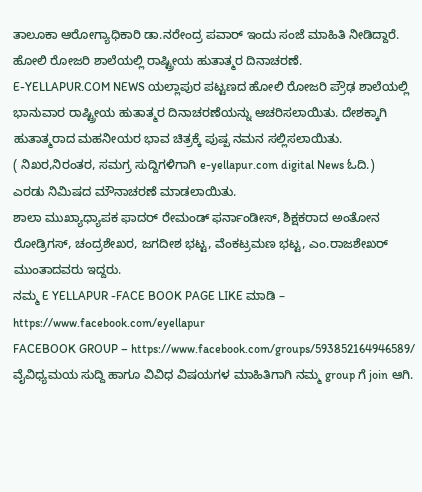ತಾಲೂಕಾ ಆರೋಗ್ಯಾಧಿಕಾರಿ ಡಾ.ನರೇಂದ್ರ ಪವಾರ್ ಇಂದು ಸಂಜೆ ಮಾಹಿತಿ ನೀಡಿದ್ದಾರೆ.
ಹೋಲಿ ರೋಜರಿ ಶಾಲೆಯಲ್ಲಿ ರಾಷ್ಟ್ರೀಯ ಹುತಾತ್ಮರ ದಿನಾಚರಣೆ.
E-YELLAPUR.COM NEWS ಯಲ್ಲಾಪುರ ಪಟ್ಟಣದ ಹೋಲಿ ರೋಜರಿ ಪ್ರೌಢ ಶಾಲೆಯಲ್ಲಿ ಭಾನುವಾರ ರಾಷ್ಟ್ರೀಯ ಹುತಾತ್ಮರ ದಿನಾಚರಣೆಯನ್ನು ಆಚರಿಸಲಾಯಿತು. ದೇಶಕ್ಕಾಗಿ ಹುತಾತ್ಮರಾದ ಮಹನೀಯರ ಭಾವ ಚಿತ್ರಕ್ಕೆ ಪುಷ್ಪ ನಮನ ಸಲ್ಲಿಸಲಾಯಿತು.
( ನಿಖರ,ನಿರಂತರ, ಸಮಗ್ರ ಸುದ್ದಿಗಳಿಗಾಗಿ e-yellapur.com digital News ಓದಿ.)
ಎರಡು ನಿಮಿಷದ ಮೌನಾಚರಣೆ ಮಾಡಲಾಯಿತು.
ಶಾಲಾ ಮುಖ್ಯಾಧ್ಯಾಪಕ ಫಾದರ್ ರೇಮಂಡ್ ಫರ್ನಾಂಡೀಸ್, ಶಿಕ್ಷಕರಾದ ಅಂತೋನ ರೋಡ್ರಿಗಸ್, ಚಂದ್ರಶೇಖರ, ಜಗದೀಶ ಭಟ್ಟ, ವೆಂಕಟ್ರಮಣ ಭಟ್ಟ, ಎಂ.ರಾಜಶೇಖರ್ ಮುಂತಾದವರು ಇದ್ದರು.
ನಮ್ಮ E YELLAPUR -FACE BOOK PAGE LIKE ಮಾಡಿ – https://www.facebook.com/eyellapur
FACEBOOK GROUP – https://www.facebook.com/groups/593852164946589/
ವೈವಿಧ್ಯಮಯ ಸುದ್ದಿ ಹಾಗೂ ವಿವಿಧ ವಿಷಯಗಳ ಮಾಹಿತಿಗಾಗಿ ನಮ್ಮ group ಗೆ join ಆಗಿ.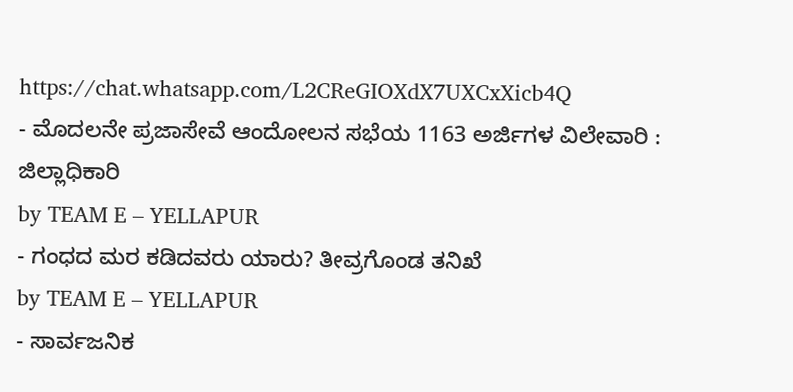https://chat.whatsapp.com/L2CReGIOXdX7UXCxXicb4Q
- ಮೊದಲನೇ ಪ್ರಜಾಸೇವೆ ಆಂದೋಲನ ಸಭೆಯ 1163 ಅರ್ಜಿಗಳ ವಿಲೇವಾರಿ : ಜಿಲ್ಲಾಧಿಕಾರಿ
by TEAM E – YELLAPUR
- ಗಂಧದ ಮರ ಕಡಿದವರು ಯಾರು? ತೀವ್ರಗೊಂಡ ತನಿಖೆ
by TEAM E – YELLAPUR
- ಸಾರ್ವಜನಿಕ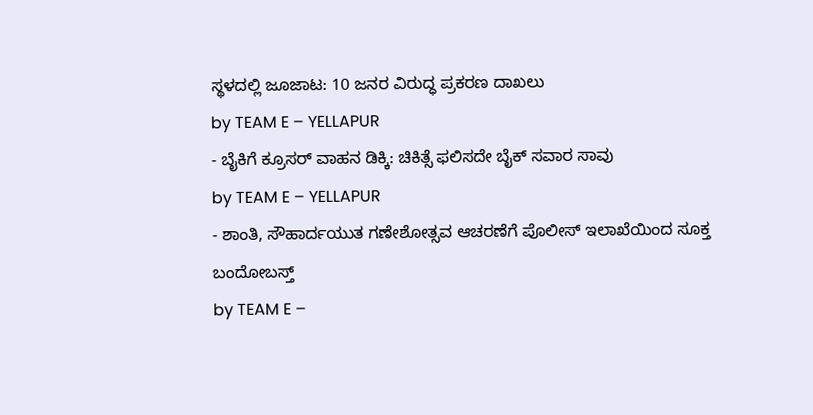ಸ್ಥಳದಲ್ಲಿ ಜೂಜಾಟ: 10 ಜನರ ವಿರುದ್ಧ ಪ್ರಕರಣ ದಾಖಲು
by TEAM E – YELLAPUR
- ಬೈಕಿಗೆ ಕ್ರೂಸರ್ ವಾಹನ ಡಿಕ್ಕಿ: ಚಿಕಿತ್ಸೆ ಫಲಿಸದೇ ಬೈಕ್ ಸವಾರ ಸಾವು
by TEAM E – YELLAPUR
- ಶಾಂತಿ, ಸೌಹಾರ್ದಯುತ ಗಣೇಶೋತ್ಸವ ಆಚರಣೆಗೆ ಪೊಲೀಸ್ ಇಲಾಖೆಯಿಂದ ಸೂಕ್ತ ಬಂದೋಬಸ್ತ್
by TEAM E –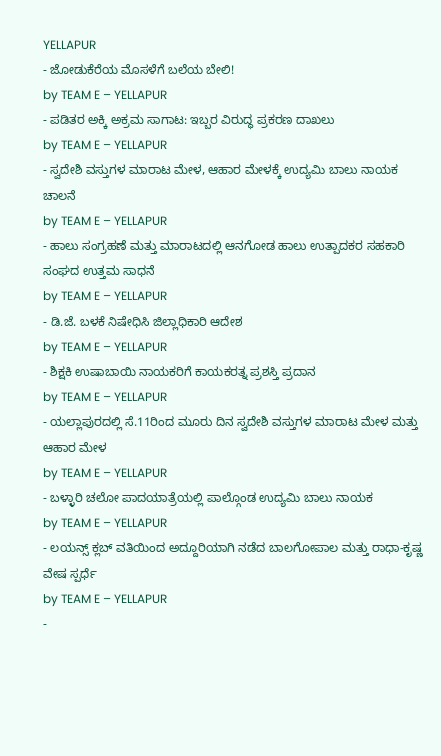YELLAPUR
- ಜೋಡುಕೆರೆಯ ಮೊಸಳೆಗೆ ಬಲೆಯ ಬೇಲಿ!
by TEAM E – YELLAPUR
- ಪಡಿತರ ಅಕ್ಕಿ ಅಕ್ರಮ ಸಾಗಾಟ: ಇಬ್ಬರ ವಿರುದ್ಧ ಪ್ರಕರಣ ದಾಖಲು
by TEAM E – YELLAPUR
- ಸ್ವದೇಶಿ ವಸ್ತುಗಳ ಮಾರಾಟ ಮೇಳ, ಆಹಾರ ಮೇಳಕ್ಕೆ ಉದ್ಯಮಿ ಬಾಲು ನಾಯಕ ಚಾಲನೆ
by TEAM E – YELLAPUR
- ಹಾಲು ಸಂಗ್ರಹಣೆ ಮತ್ತು ಮಾರಾಟದಲ್ಲಿ ಆನಗೋಡ ಹಾಲು ಉತ್ಪಾದಕರ ಸಹಕಾರಿ ಸಂಘದ ಉತ್ತಮ ಸಾಧನೆ
by TEAM E – YELLAPUR
- ಡಿ.ಜೆ. ಬಳಕೆ ನಿಷೇಧಿಸಿ ಜಿಲ್ಲಾಧಿಕಾರಿ ಆದೇಶ
by TEAM E – YELLAPUR
- ಶಿಕ್ಷಕಿ ಉಷಾಬಾಯಿ ನಾಯಕರಿಗೆ ಕಾಯಕರತ್ನ ಪ್ರಶಸ್ತಿ ಪ್ರದಾನ
by TEAM E – YELLAPUR
- ಯಲ್ಲಾಪುರದಲ್ಲಿ ಸೆ.11ರಿಂದ ಮೂರು ದಿನ ಸ್ವದೇಶಿ ವಸ್ತುಗಳ ಮಾರಾಟ ಮೇಳ ಮತ್ತು ಆಹಾರ ಮೇಳ
by TEAM E – YELLAPUR
- ಬಳ್ಳಾರಿ ಚಲೋ ಪಾದಯಾತ್ರೆಯಲ್ಲಿ ಪಾಲ್ಗೊಂಡ ಉದ್ಯಮಿ ಬಾಲು ನಾಯಕ
by TEAM E – YELLAPUR
- ಲಯನ್ಸ್ ಕ್ಲಬ್ ವತಿಯಿಂದ ಅದ್ದೂರಿಯಾಗಿ ನಡೆದ ಬಾಲಗೋಪಾಲ ಮತ್ತು ರಾಧಾ-ಕೃಷ್ಣ ವೇಷ ಸ್ಪರ್ಧೆ
by TEAM E – YELLAPUR
-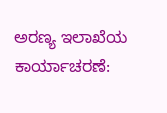ಅರಣ್ಯ ಇಲಾಖೆಯ ಕಾರ್ಯಾಚರಣೆ: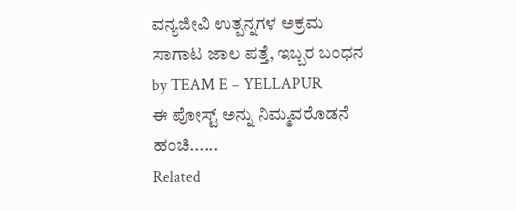ವನ್ಯಜೀವಿ ಉತ್ಪನ್ನಗಳ ಅಕ್ರಮ ಸಾಗಾಟ ಜಾಲ ಪತ್ತೆ, ಇಬ್ಬರ ಬಂಧನ
by TEAM E – YELLAPUR
ಈ ಪೋಸ್ಟ್ ಅನ್ನು ನಿಮ್ಮವರೊಡನೆ ಹಂಚಿ......
Related